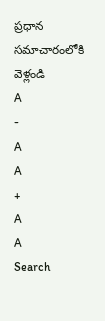ప్రధాన సమాచారంలోకి వెళ్లండి
A
-
A
A
+
A
A
Search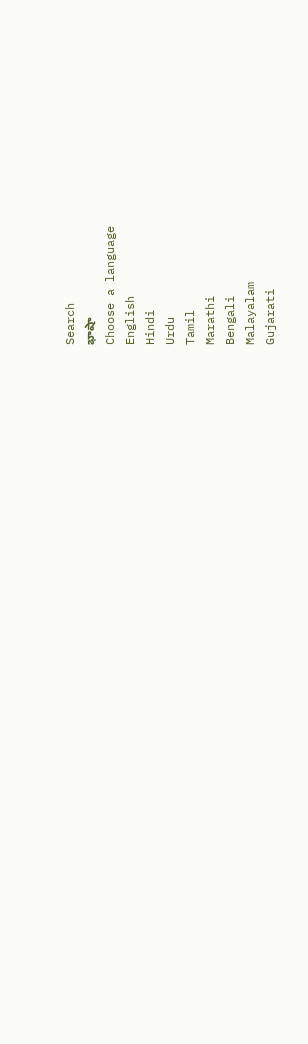Search
భాషా
Choose a language
English
Hindi
Urdu
Tamil
Marathi
Bengali
Malayalam
Gujarati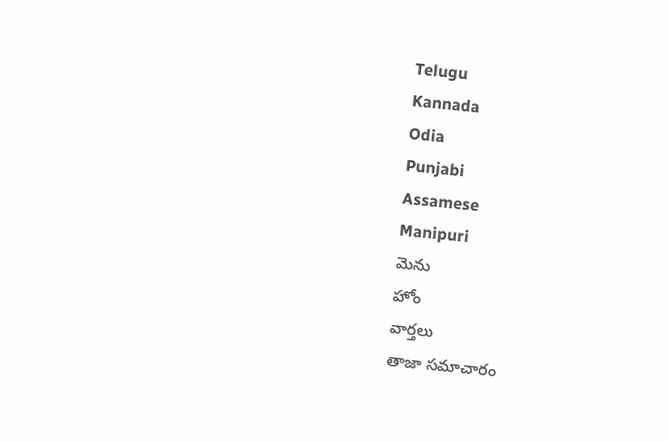Telugu
Kannada
Odia
Punjabi
Assamese
Manipuri
మెను
హోం
వార్తలు
తాజా సమాచారం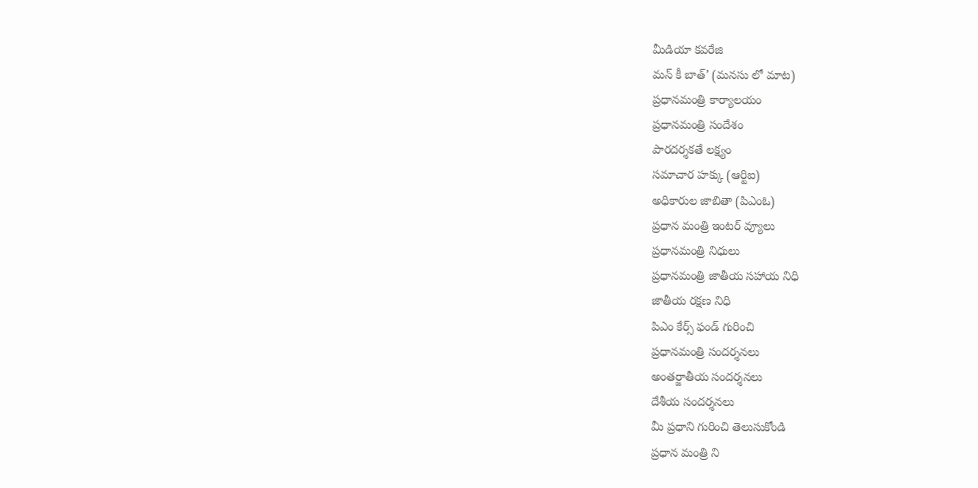మీడియా కవరేజి
మన్ కీ బాత్’ (మనసు లో మాట)
ప్రధానమంత్రి కార్యాలయం
ప్రధానమంత్రి సందేశం
పారదర్శకతే లక్ష్యం
సమాచార హక్కు (ఆర్టిఐ)
అధికారుల జాబితా (పిఎంఓ)
ప్రధాన మంత్రి ఇంటర్ వ్యూలు
ప్రధానమంత్రి నిధులు
ప్రధానమంత్రి జాతీయ సహాయ నిధి
జాతీయ రక్షణ నిధి
పిఎం కేర్స్ ఫండ్ గురించి
ప్రధానమంత్రి సందర్శనలు
అంతర్జాతీయ సందర్శనలు
దేశీయ సందర్శనలు
మీ ప్రధాని గురించి తెలుసుకోండి
ప్రధాన మంత్రి ని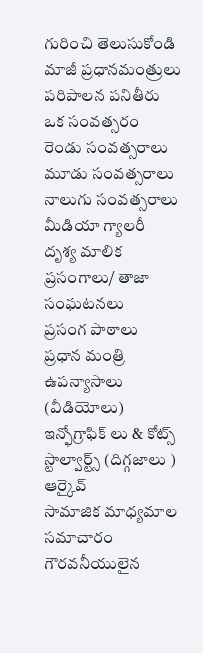గురించి తెలుసుకోండి
మాజీ ప్రధానమంత్రులు
పరిపాలన పనితీరు
ఒక సంవత్సరం
రెండు సంవత్సరాలు
మూడు సంవత్సరాలు
నాలుగు సంవత్సరాలు
మీడియా గ్యాలరీ
దృశ్య మాలిక
ప్రసంగాలు/ తాజా సంఘటనలు
ప్రసంగ పాఠాలు
ప్రధాన మంత్రి ఉపన్యాసాలు (వీడియోలు)
ఇన్ఫోగ్రాఫిక్ లు & కోట్స్
స్టాల్వార్ట్స్ (దిగ్గజాలు )
ఆర్కైవ్
సామాజిక మాధ్యమాల సమాచారం
గౌరవనీయులైన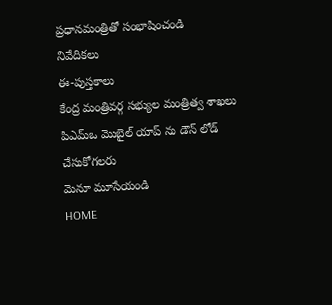ప్రధానమంత్రితో సంభాషించండి
నివేదికలు
ఈ-పుస్తకాలు
కేంద్ర మంత్రివర్గ సభ్యుల మంత్రిత్వ శాఖలు
పిఎమ్ఒ మొబైల్ యాప్ ను డౌన్ లోడ్ చేసుకోగలరు
మెనూ మూసేయండి
HOME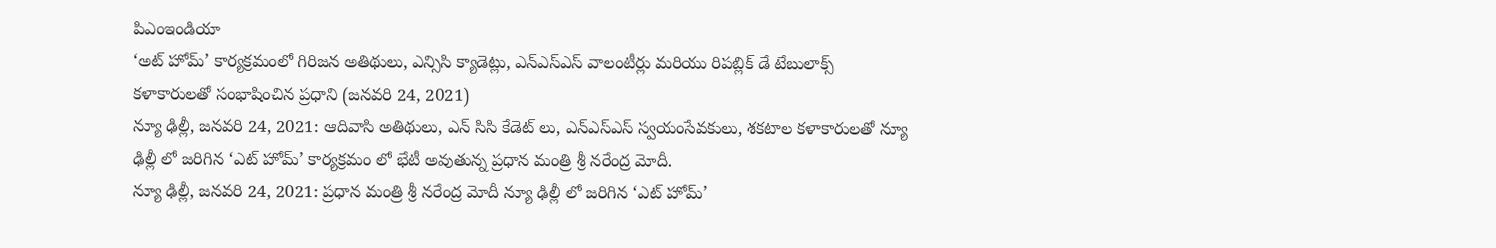పిఎంఇండియా
‘అట్ హోమ్’ కార్యక్రమంలో గిరిజన అతిథులు, ఎన్సిసి క్యాడెట్లు, ఎన్ఎస్ఎస్ వాలంటీర్లు మరియు రిపబ్లిక్ డే టేబులాక్స్ కళాకారులతో సంభాషించిన ప్రధాని (జనవరి 24, 2021)
న్యూ ఢిల్లీ, జనవరి 24, 2021: ఆదివాసి అతిథులు, ఎన్ సిసి కేడెట్ లు, ఎన్ఎస్ఎస్ స్వయంసేవకులు, శకటాల కళాకారులతో న్యూ ఢిల్లీ లో జరిగిన ‘ఎట్ హోమ్’ కార్యక్రమం లో భేటీ అవుతున్న ప్రధాన మంత్రి శ్రీ నరేంద్ర మోదీ.
న్యూ ఢిల్లీ, జనవరి 24, 2021: ప్రధాన మంత్రి శ్రీ నరేంద్ర మోదీ న్యూ ఢిల్లీ లో జరిగిన ‘ఎట్ హోమ్’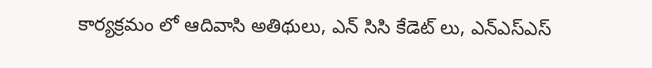కార్యక్రమం లో ఆదివాసి అతిథులు, ఎన్ సిసి కేడెట్ లు, ఎన్ఎస్ఎస్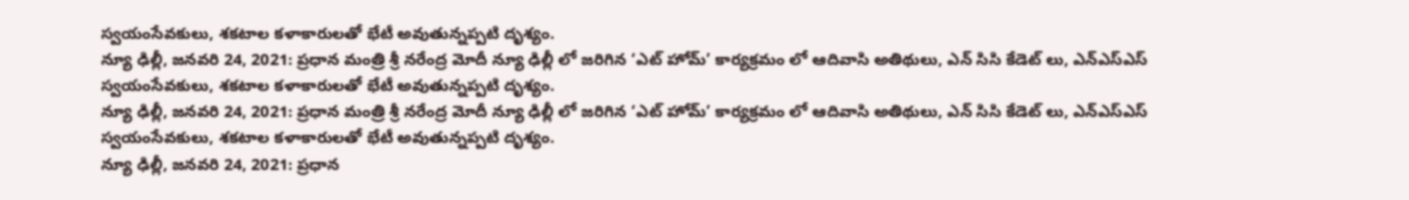స్వయంసేవకులు, శకటాల కళాకారులతో భేటీ అవుతున్నప్పటి దృశ్యం.
న్యూ ఢిల్లీ, జనవరి 24, 2021: ప్రధాన మంత్రి శ్రీ నరేంద్ర మోదీ న్యూ ఢిల్లీ లో జరిగిన ‘ఎట్ హోమ్’ కార్యక్రమం లో ఆదివాసి అతిథులు, ఎన్ సిసి కేడెట్ లు, ఎన్ఎస్ఎస్ స్వయంసేవకులు, శకటాల కళాకారులతో భేటీ అవుతున్నప్పటి దృశ్యం.
న్యూ ఢిల్లీ, జనవరి 24, 2021: ప్రధాన మంత్రి శ్రీ నరేంద్ర మోదీ న్యూ ఢిల్లీ లో జరిగిన ‘ఎట్ హోమ్’ కార్యక్రమం లో ఆదివాసి అతిథులు, ఎన్ సిసి కేడెట్ లు, ఎన్ఎస్ఎస్ స్వయంసేవకులు, శకటాల కళాకారులతో భేటీ అవుతున్నప్పటి దృశ్యం.
న్యూ ఢిల్లీ, జనవరి 24, 2021: ప్రధాన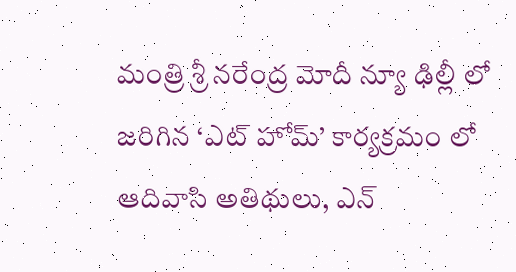మంత్రి శ్రీ నరేంద్ర మోదీ న్యూ ఢిల్లీ లో జరిగిన ‘ఎట్ హోమ్’ కార్యక్రమం లో ఆదివాసి అతిథులు, ఎన్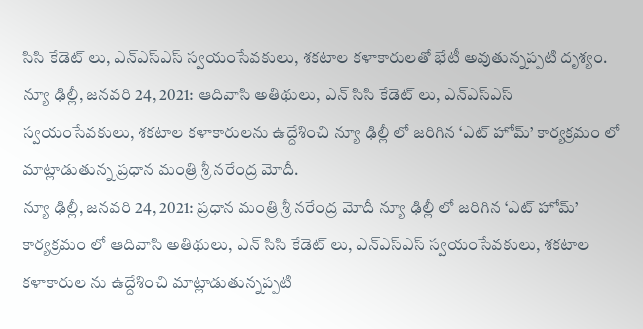సిసి కేడెట్ లు, ఎన్ఎస్ఎస్ స్వయంసేవకులు, శకటాల కళాకారులతో భేటీ అవుతున్నప్పటి దృశ్యం.
న్యూ ఢిల్లీ, జనవరి 24, 2021: ఆదివాసి అతిథులు, ఎన్ సిసి కేడెట్ లు, ఎన్ఎస్ఎస్ స్వయంసేవకులు, శకటాల కళాకారులను ఉద్దేశించి న్యూ ఢిల్లీ లో జరిగిన ‘ఎట్ హోమ్’ కార్యక్రమం లో మాట్లాడుతున్న ప్రధాన మంత్రి శ్రీ నరేంద్ర మోదీ.
న్యూ ఢిల్లీ, జనవరి 24, 2021: ప్రధాన మంత్రి శ్రీ నరేంద్ర మోదీ న్యూ ఢిల్లీ లో జరిగిన ‘ఎట్ హోమ్’ కార్యక్రమం లో ఆదివాసి అతిథులు, ఎన్ సిసి కేడెట్ లు, ఎన్ఎస్ఎస్ స్వయంసేవకులు, శకటాల కళాకారుల ను ఉద్దేశించి మాట్లాడుతున్నప్పటి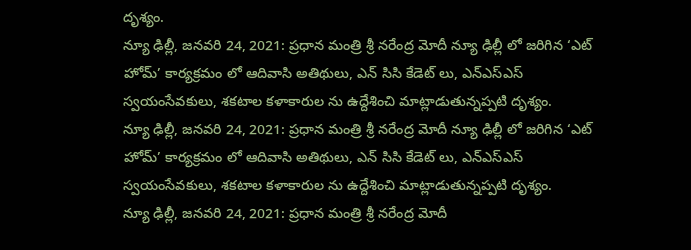దృశ్యం.
న్యూ ఢిల్లీ, జనవరి 24, 2021: ప్రధాన మంత్రి శ్రీ నరేంద్ర మోదీ న్యూ ఢిల్లీ లో జరిగిన ‘ఎట్ హోమ్’ కార్యక్రమం లో ఆదివాసి అతిథులు, ఎన్ సిసి కేడెట్ లు, ఎన్ఎస్ఎస్ స్వయంసేవకులు, శకటాల కళాకారుల ను ఉద్దేశించి మాట్లాడుతున్నప్పటి దృశ్యం.
న్యూ ఢిల్లీ, జనవరి 24, 2021: ప్రధాన మంత్రి శ్రీ నరేంద్ర మోదీ న్యూ ఢిల్లీ లో జరిగిన ‘ఎట్ హోమ్’ కార్యక్రమం లో ఆదివాసి అతిథులు, ఎన్ సిసి కేడెట్ లు, ఎన్ఎస్ఎస్ స్వయంసేవకులు, శకటాల కళాకారుల ను ఉద్దేశించి మాట్లాడుతున్నప్పటి దృశ్యం.
న్యూ ఢిల్లీ, జనవరి 24, 2021: ప్రధాన మంత్రి శ్రీ నరేంద్ర మోదీ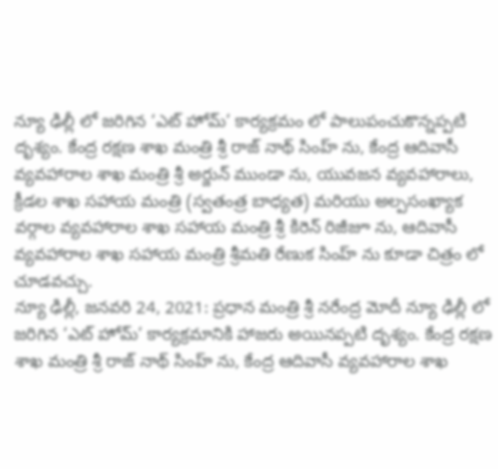న్యూ ఢిల్లీ లో జరిగిన ‘ఎట్ హోమ్’ కార్యక్రమం లో పాలుపంచుకొన్నప్పటి దృశ్యం. కేంద్ర రక్షణ శాఖ మంత్రి శ్రీ రాజ్ నాథ్ సింహ్ ను, కేంద్ర ఆదివాసీ వ్యవహారాల శాఖ మంత్రి శ్రీ అర్జున్ ముండా ను, యువజన వ్యవహారాలు, క్రీడల శాఖ సహాయ మంత్రి (స్వతంత్ర బాధ్యత) మరియు అల్పసంఖ్యాక వర్గాల వ్యవహారాల శాఖ సహాయ మంత్రి శ్రీ కిరెన్ రిజీజూ ను, ఆదివాసీ వ్యవహారాల శాఖ సహాయ మంత్రి శ్రీమతి రేణుక సింహ్ ను కూడా చిత్రం లో చూడవచ్చు.
న్యూ ఢిల్లీ, జనవరి 24, 2021: ప్రధాన మంత్రి శ్రీ నరేంద్ర మోదీ న్యూ ఢిల్లీ లో జరిగిన ‘ఎట్ హోమ్’ కార్యక్రమానికి హాజరు అయినప్పటి దృశ్యం. కేంద్ర రక్షణ శాఖ మంత్రి శ్రీ రాజ్ నాథ్ సింహ్ ను, కేంద్ర ఆదివాసీ వ్యవహారాల శాఖ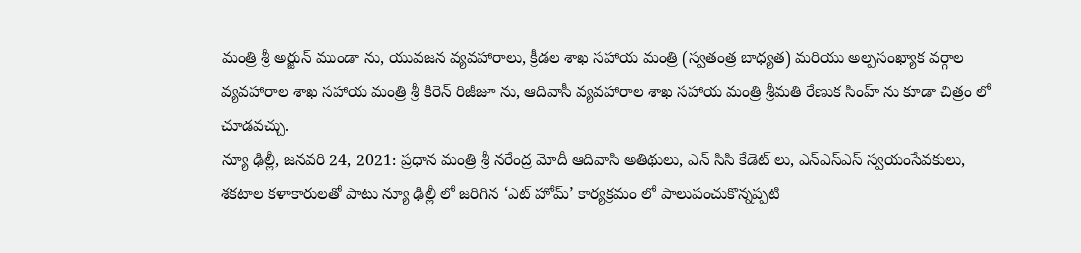మంత్రి శ్రీ అర్జున్ ముండా ను, యువజన వ్యవహారాలు, క్రీడల శాఖ సహాయ మంత్రి (స్వతంత్ర బాధ్యత) మరియు అల్పసంఖ్యాక వర్గాల వ్యవహారాల శాఖ సహాయ మంత్రి శ్రీ కిరెన్ రిజీజూ ను, ఆదివాసీ వ్యవహారాల శాఖ సహాయ మంత్రి శ్రీమతి రేణుక సింహ్ ను కూడా చిత్రం లో చూడవచ్చు.
న్యూ ఢిల్లీ, జనవరి 24, 2021: ప్రధాన మంత్రి శ్రీ నరేంద్ర మోదీ ఆదివాసి అతిథులు, ఎన్ సిసి కేడెట్ లు, ఎన్ఎస్ఎస్ స్వయంసేవకులు, శకటాల కళాకారులతో పాటు న్యూ ఢిల్లీ లో జరిగిన ‘ఎట్ హోమ్’ కార్యక్రమం లో పాలుపంచుకొన్నప్పటి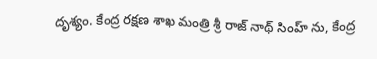దృశ్యం. కేంద్ర రక్షణ శాఖ మంత్రి శ్రీ రాజ్ నాథ్ సింహ్ ను, కేంద్ర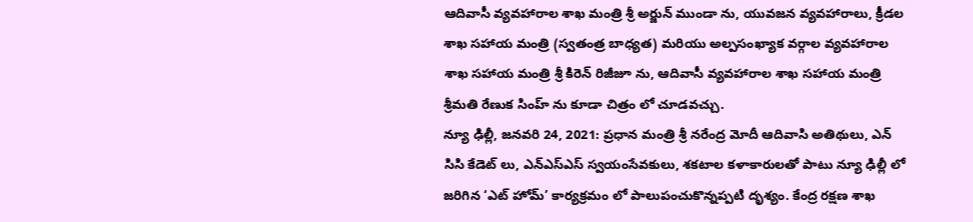ఆదివాసీ వ్యవహారాల శాఖ మంత్రి శ్రీ అర్జున్ ముండా ను, యువజన వ్యవహారాలు, క్రీడల శాఖ సహాయ మంత్రి (స్వతంత్ర బాధ్యత) మరియు అల్పసంఖ్యాక వర్గాల వ్యవహారాల శాఖ సహాయ మంత్రి శ్రీ కిరెన్ రిజీజూ ను, ఆదివాసీ వ్యవహారాల శాఖ సహాయ మంత్రి శ్రీమతి రేణుక సింహ్ ను కూడా చిత్రం లో చూడవచ్చు.
న్యూ ఢిల్లీ, జనవరి 24, 2021: ప్రధాన మంత్రి శ్రీ నరేంద్ర మోదీ ఆదివాసి అతిథులు, ఎన్ సిసి కేడెట్ లు, ఎన్ఎస్ఎస్ స్వయంసేవకులు, శకటాల కళాకారులతో పాటు న్యూ ఢిల్లీ లో జరిగిన ‘ఎట్ హోమ్’ కార్యక్రమం లో పాలుపంచుకొన్నప్పటి దృశ్యం. కేంద్ర రక్షణ శాఖ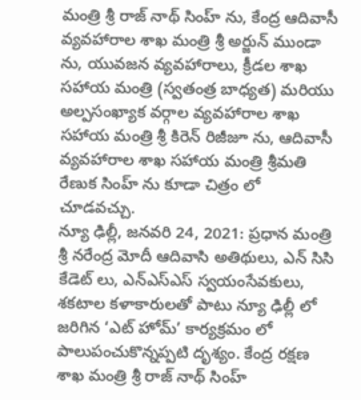మంత్రి శ్రీ రాజ్ నాథ్ సింహ్ ను, కేంద్ర ఆదివాసీ వ్యవహారాల శాఖ మంత్రి శ్రీ అర్జున్ ముండా ను, యువజన వ్యవహారాలు, క్రీడల శాఖ సహాయ మంత్రి (స్వతంత్ర బాధ్యత) మరియు అల్పసంఖ్యాక వర్గాల వ్యవహారాల శాఖ సహాయ మంత్రి శ్రీ కిరెన్ రిజీజూ ను, ఆదివాసీ వ్యవహారాల శాఖ సహాయ మంత్రి శ్రీమతి రేణుక సింహ్ ను కూడా చిత్రం లో చూడవచ్చు.
న్యూ ఢిల్లీ, జనవరి 24, 2021: ప్రధాన మంత్రి శ్రీ నరేంద్ర మోదీ ఆదివాసి అతిథులు, ఎన్ సిసి కేడెట్ లు, ఎన్ఎస్ఎస్ స్వయంసేవకులు, శకటాల కళాకారులతో పాటు న్యూ ఢిల్లీ లో జరిగిన ‘ఎట్ హోమ్’ కార్యక్రమం లో పాలుపంచుకొన్నప్పటి దృశ్యం. కేంద్ర రక్షణ శాఖ మంత్రి శ్రీ రాజ్ నాథ్ సింహ్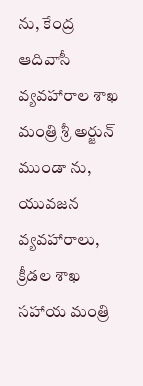ను, కేంద్ర ఆదివాసీ వ్యవహారాల శాఖ మంత్రి శ్రీ అర్జున్ ముండా ను, యువజన వ్యవహారాలు, క్రీడల శాఖ సహాయ మంత్రి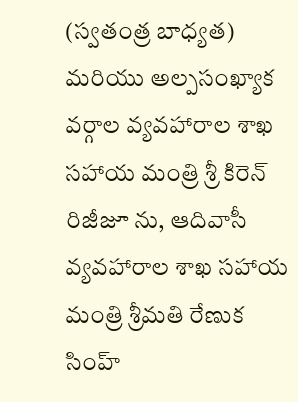(స్వతంత్ర బాధ్యత) మరియు అల్పసంఖ్యాక వర్గాల వ్యవహారాల శాఖ సహాయ మంత్రి శ్రీ కిరెన్ రిజీజూ ను, ఆదివాసీ వ్యవహారాల శాఖ సహాయ మంత్రి శ్రీమతి రేణుక సింహ్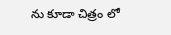ను కూడా చిత్రం లో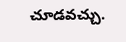చూడవచ్చు.